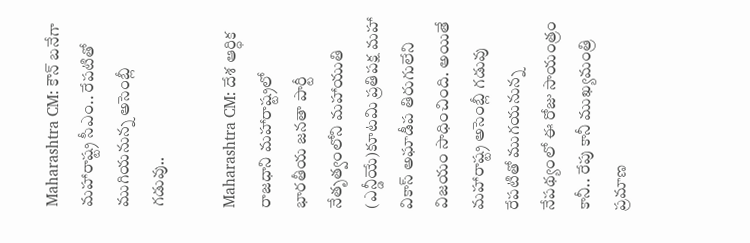Maharashtra CM: కౌన్ బనేగా మహారాష్ట్ర సీఎం.. రేపటితో ముగియనున్న అసెంబ్లీ గడువు..

Maharashtra CM: దేశ ఆర్ధిక రాజధాని మహారాష్ట్రలో భారతీయ జనతా పార్టీ నేతృత్వంలోని మహాయుతి (ఎన్డీయే)కూటమి ప్రతిపక్ష మహా వికాస్ అఘాడీప తిరుగులేని విజయం సాధించింది. అయితే మహారాష్ట్ర అసెంబ్లీ గడువు రేపటితో ముగయనున్న నేపథ్యంలో ఈ రోజు సాయంత్రం కానీ.. రేపు కానీ ముఖ్యమంత్రి ప్రమాణ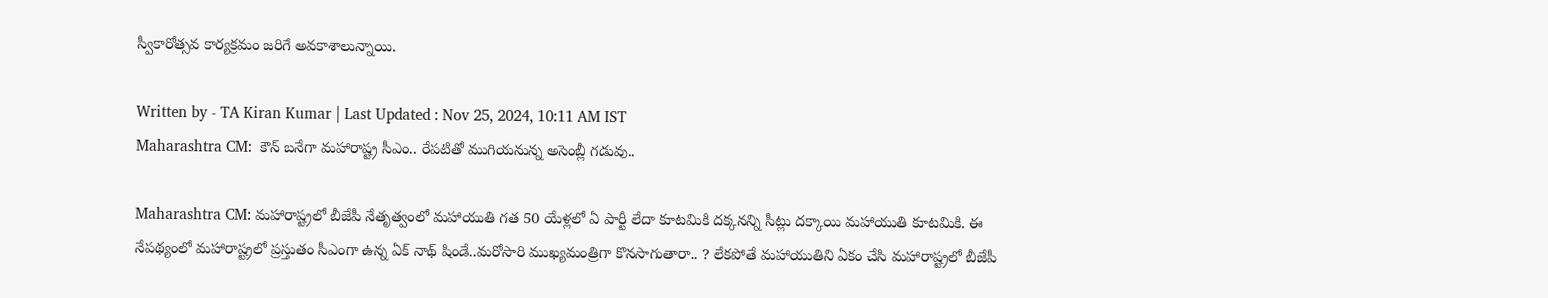స్వీకారోత్సవ కార్యక్రమం జరిగే అవకాశాలున్నాయి.

Written by - TA Kiran Kumar | Last Updated : Nov 25, 2024, 10:11 AM IST
Maharashtra CM:  కౌన్ బనేగా మహారాష్ట్ర సీఎం.. రేపటితో ముగియనున్న అసెంబ్లీ గడువు..

Maharashtra CM: మహారాష్ట్రలో బీజేపీ నేతృత్వంలో మహాయుతి గత 50 యేళ్లలో ఏ పార్టీ లేదా కూటమికి దక్కనన్ని సీట్లు దక్కాయి మహాయుతి కూటమికి. ఈ నేపథ్యంలో మహారాష్ట్రలో ప్రస్తుతం సీఎంగా ఉన్న ఏక్ నాథ్ షిండే..మరోసారి ముఖ్యమంత్రిగా కొనసాగుతారా.. ? లేకపోతే మహాయుతిని ఏకం చేసి మహారాష్ట్రలో బీజేపీ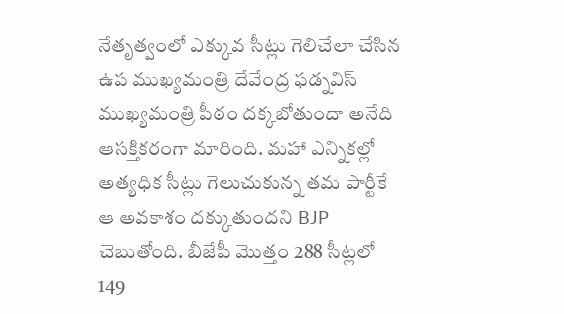నేతృత్వంలో ఎక్కువ సీట్లు గెలిచేలా చేసిన ఉప ముఖ్యమంత్రి దేవేంద్ర ఫడ్నవిస్ ముఖ్యమంత్రి పీఠం దక్కబోతుందా అనేది ఆసక్తికరంగా మారింది. మహా ఎన్నికల్లో అత్యధిక సీట్లు గెలుచుకున్న తమ పార్టీకే ఆ అవకాశం దక్కుతుందని BJP చెబుతోంది. బీజేపీ మొత్తం 288 సీట్లలో 149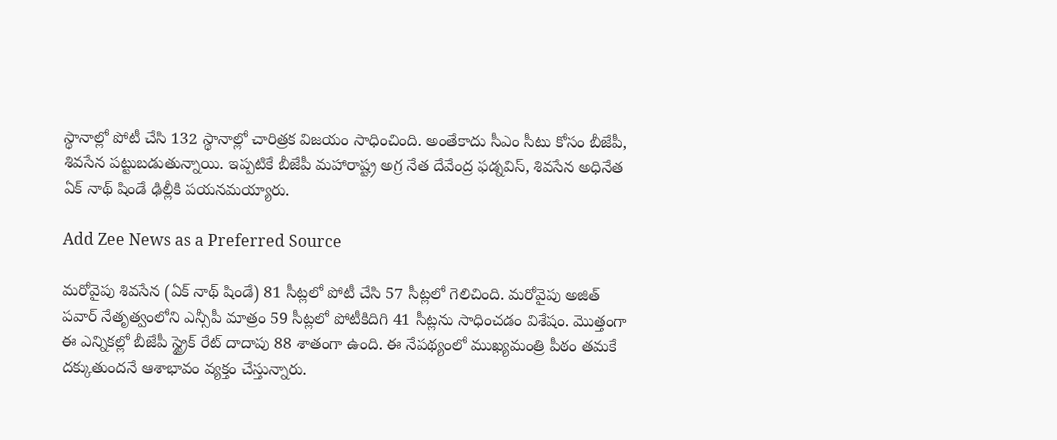స్థానాల్లో పోటీ చేసి 132 స్థానాల్లో చారిత్రక విజయం సాధించింది. అంతేకాదు సీఎం సీటు కోసం బీజేపీ, శివసేన పట్టుబడుతున్నాయి. ఇప్పటికే బీజేపీ మహారాష్ట్ర అగ్ర నేత దేవేంద్ర ఫడ్నవిస్, శివసేన అధినేత ఏక్ నాథ్ షిండే ఢిల్లీకి పయనమయ్యారు.

Add Zee News as a Preferred Source

మరోవైపు శివసేన (ఏక్ నాథ్ షిండే) 81 సీట్లలో పోటీ చేసి 57 సీట్లలో గెలిచింది. మరోవైపు అజిత్ పవార్ నేతృత్వంలోని ఎన్సీపీ మాత్రం 59 సీట్లలో పోటీకిదిగి 41 సీట్లను సాధించడం విశేషం. మొత్తంగా ఈ ఎన్నికల్లో బీజేపీ స్ట్రైక్ రేట్ దాదాపు 88 శాతంగా ఉంది. ఈ నేపథ్యంలో ముఖ్యమంత్రి పీఠం తమకే దక్కుతుందనే ఆశాభావం వ్యక్తం చేస్తున్నారు.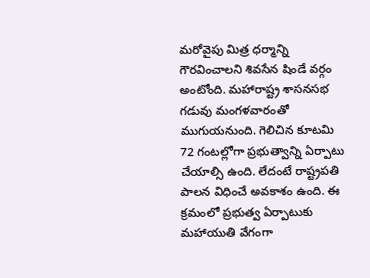మరోవైపు మిత్ర ధర్మాన్ని గౌరవించాలని శివసేన షిండే వర్గం అంటోంది. మహారాష్ట్ర శాసనసభ గడువు మంగళవారంతో ముగుయనుంది. గెలిచిన కూటమి 72 గంటల్లోగా ప్రభుత్వాన్ని ఏర్పాటు చేయాల్సి ఉంది. లేదంటే రాష్ట్రపతి పాలన విధించే అవకాశం ఉంది. ఈ క్రమంలో ప్రభుత్వ ఏర్పాటుకు మహాయుతి వేగంగా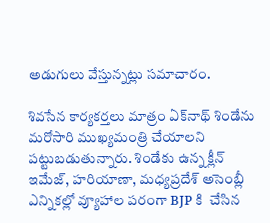అడుగులు వేస్తున్నట్లు సమాచారం.

శివసేన కార్యకర్తలు మాత్రం ఏక్‌నాథ్‌ శిండేను మరోసారి ముఖ్యమంత్రి చేయాలని పట్టుబడుతున్నారు. శిండేకు ఉన్న క్లీన్‌ ఇమేజ్, హరియాణా, మధ్యప్రదేశ్‌ అసెంబ్లీ ఎన్నికల్లో వ్యూహాల పరంగా BJP కి  చేసిన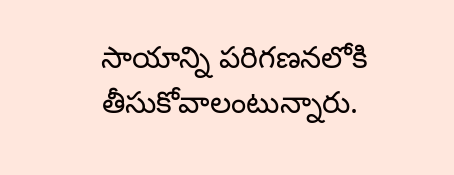సాయాన్ని పరిగణనలోకి తీసుకోవాలంటున్నారు.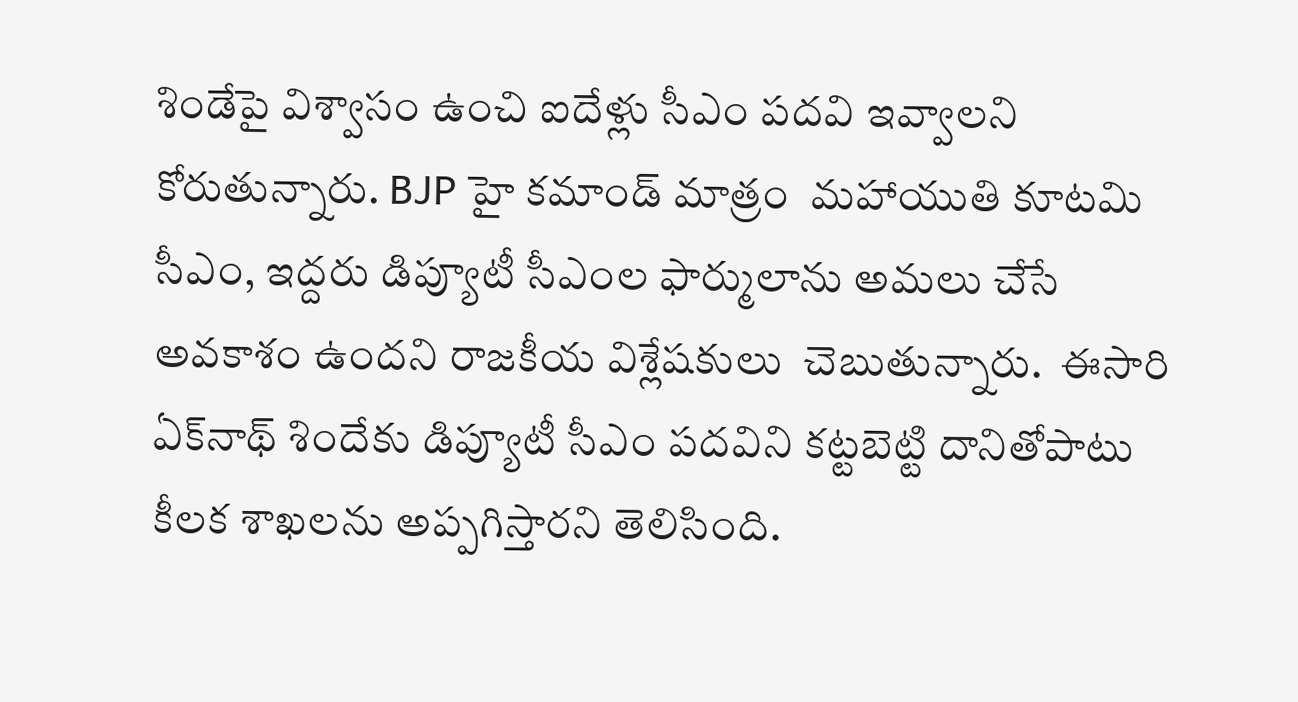శిండేపై విశ్వాసం ఉంచి ఐదేళ్లు సీఎం పదవి ఇవ్వాలని కోరుతున్నారు. BJP హై కమాండ్‌ మాత్రం  మహాయుతి కూటమి సీఎం, ఇద్దరు డిప్యూటీ సీఎంల ఫార్ములాను అమలు చేసే అవకాశం ఉందని రాజకీయ విశ్లేషకులు  చెబుతున్నారు.  ఈసారి ఏక్‌నాథ్‌ శిందేకు డిప్యూటీ సీఎం పదవిని కట్టబెట్టి దానితోపాటు కీలక శాఖలను అప్పగిస్తారని తెలిసింది.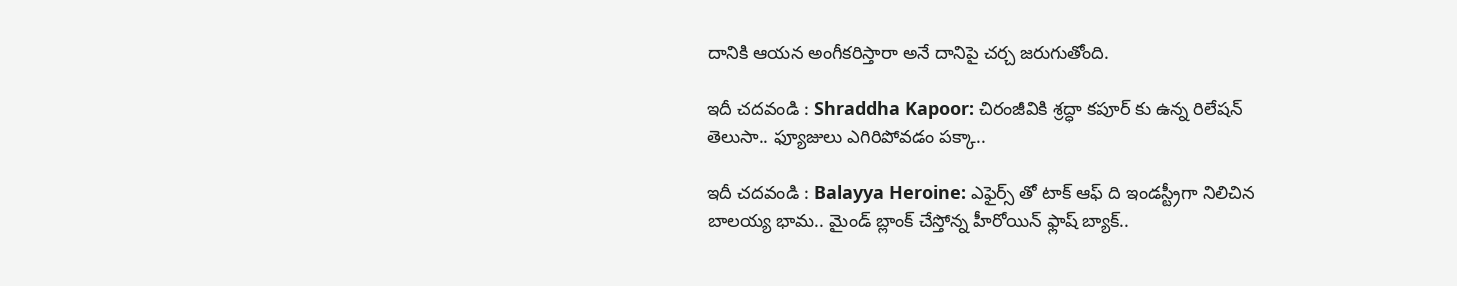దానికి ఆయన అంగీకరిస్తారా అనే దానిపై చర్చ జరుగుతోంది.

ఇదీ చదవండి : Shraddha Kapoor: చిరంజీవికి శ్రద్ధా కపూర్ కు ఉన్న రిలేషన్ తెలుసా.. ఫ్యూజులు ఎగిరిపోవడం పక్కా..

ఇదీ చదవండి : Balayya Heroine: ఎఫైర్స్ తో టాక్ ఆఫ్ ది ఇండస్ట్రీగా నిలిచిన బాలయ్య భామ.. మైండ్ బ్లాంక్ చేస్తోన్న హీరోయిన్ ఫ్లాష్ బ్యాక్..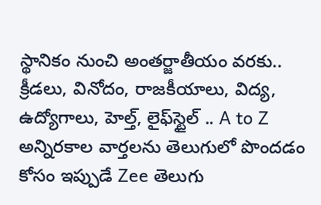స్థానికం నుంచి అంతర్జాతీయం వరకు.. క్రీడలు, వినోదం, రాజకీయాలు, విద్య, ఉద్యోగాలు, హెల్త్, లైఫ్‌స్టైల్ .. A to Z అన్నిరకాల వార్తలను తెలుగులో పొందడం కోసం ఇప్పుడే Zee తెలుగు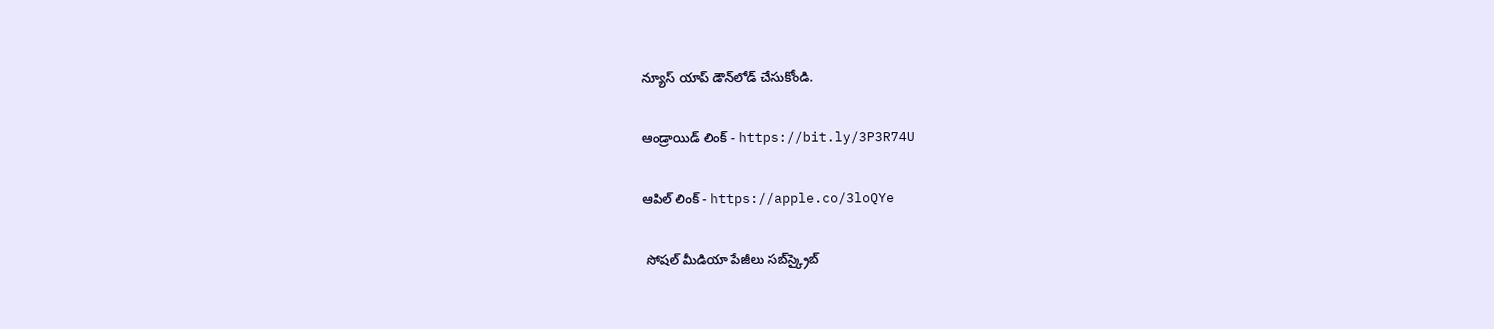న్యూస్ యాప్ డౌన్‌లోడ్ చేసుకోండి.

ఆండ్రాయిడ్ లింక్ - https://bit.ly/3P3R74U

ఆపిల్ లింక్ - https://apple.co/3loQYe

 సోషల్ మీడియా పేజీలు సబ్‌స్క్రైబ్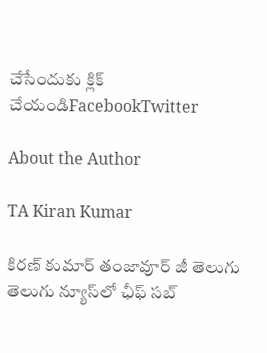చేసేందుకు క్లిక్ చేయండిFacebookTwitter

About the Author

TA Kiran Kumar

కిరణ్ కుమార్ తంజావూర్ జీ తెలుగు తెలుగు న్యూస్‌లో ఛీఫ్ సబ్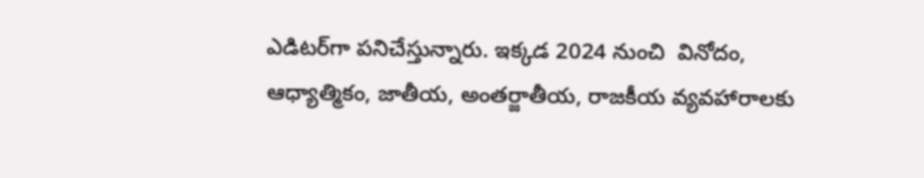ఎడిటర్‌గా పనిచేస్తున్నారు. ఇక్కడ 2024 నుంచి  వినోదం, ఆధ్యాత్మికం, జాతీయ, అంతర్జాతీయ, రాజకీయ వ్యవహారాలకు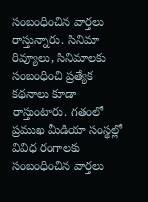సంబంధించిన వార్తలు రాస్తున్నారు. సినిమా రివ్యూలు, సినిమాలకు సంబంధించి ప్రత్యేక కథనాలు కూడా రాస్తుంటారు. గతంలో ప్రముఖ మీడియా సంస్థల్లో వివిధ రంగాలకు సంబంధించిన వార్తలు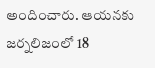అందించారు. ఆయనకు జర్నలిజంలో 18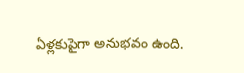ఏళ్లకుపైగా అనుభవం ఉంది.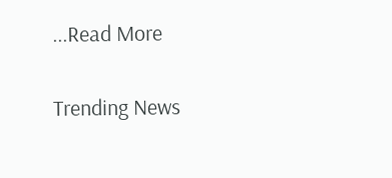...Read More

Trending News